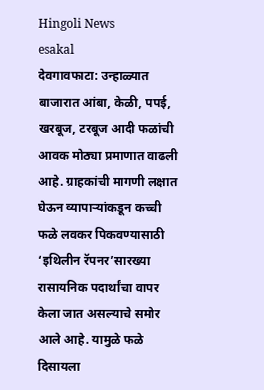Hingoli News
esakal
देवगावफाटा: उन्हाळ्यात बाजारात आंबा, केळी, पपई, खरबूज, टरबूज आदी फळांची आवक मोठ्या प्रमाणात वाढली आहे. ग्राहकांची मागणी लक्षात घेऊन व्यापाऱ्यांकडून कच्ची फळे लवकर पिकवण्यासाठी ‘इथिलीन रॅपनर’सारख्या रासायनिक पदार्थांचा वापर केला जात असल्याचे समोर आले आहे. यामुळे फळे दिसायला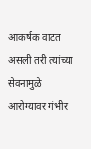आकर्षक वाटत असली तरी त्यांच्या सेवनामुळे आरोग्यावर गंभीर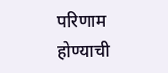परिणाम होण्याची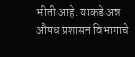भीती आहे. याकडे अन्न औषध प्रशासन विभागाचे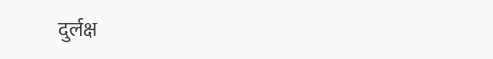दुर्लक्ष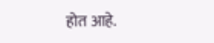होत आहे.